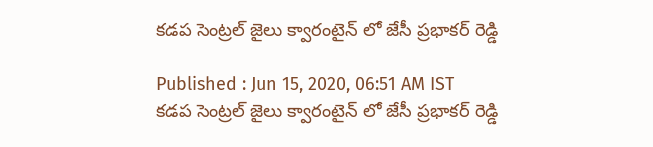కడప సెంట్రల్ జైలు క్వారంటైన్ లో జేసీ ప్రభాకర్ రెడ్డి

Published : Jun 15, 2020, 06:51 AM IST
కడప సెంట్రల్ జైలు క్వారంటైన్ లో జేసీ ప్రభాకర్ రెడ్డి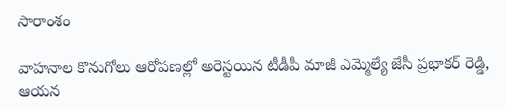సారాంశం

వాహనాల కొనుగోలు ఆరోపణల్లో అరెస్టయిన టీడీపీ మాజీ ఎమ్మెల్యే జేసీ ప్రభాకర్ రెడ్డి, ఆయన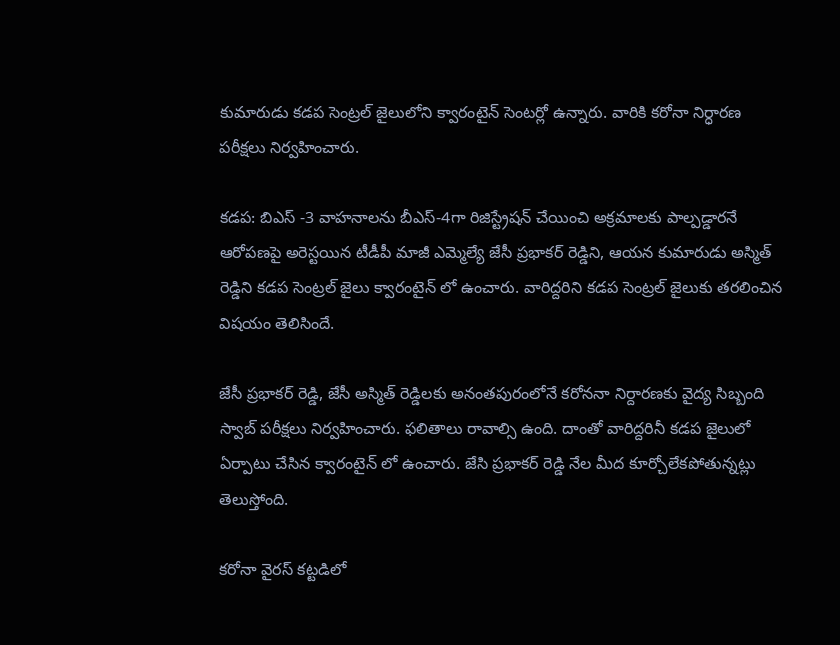కుమారుడు కడప సెంట్రల్ జైలులోని క్వారంటైన్ సెంటర్లో ఉన్నారు. వారికి కరోనా నిర్ధారణ పరీక్షలు నిర్వహించారు.

కడప: బిఎస్ -3 వాహనాలను బీఎస్-4గా రిజిస్ట్రేషన్ చేయించి అక్రమాలకు పాల్పడ్డారనే ఆరోపణపై అరెస్టయిన టీడీపీ మాజీ ఎమ్మెల్యే జేసీ ప్రభాకర్ రెడ్డిని, ఆయన కుమారుడు అస్మిత్ రెడ్డిని కడప సెంట్రల్ జైలు క్వారంటైన్ లో ఉంచారు. వారిద్దరిని కడప సెంట్రల్ జైలుకు తరలించిన విషయం తెలిసిందే.

జేసీ ప్రభాకర్ రెడ్డి, జేసీ అస్మిత్ రెడ్డిలకు అనంతపురంలోనే కరోననా నిర్దారణకు వైద్య సిబ్బంది స్వాబ్ పరీక్షలు నిర్వహించారు. ఫలితాలు రావాల్సి ఉంది. దాంతో వారిద్దరినీ కడప జైలులో ఏర్పాటు చేసిన క్వారంటైన్ లో ఉంచారు. జేసి ప్రభాకర్ రెడ్డి నేల మీద కూర్చోలేకపోతున్నట్లు తెలుస్తోంది.

కరోనా వైరస్ కట్టడిలో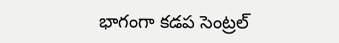భాగంగా కడప సెంట్రల్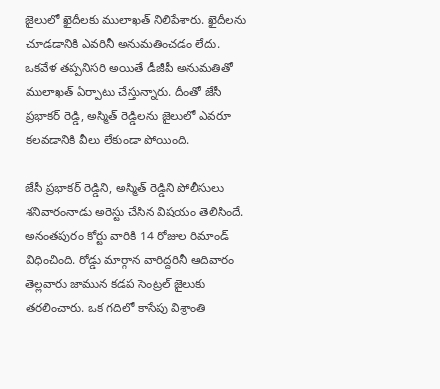జైలులో ఖైదీలకు ములాఖత్ నిలిపేశారు. ఖైదీలను చూడడానికి ఎవరినీ అనుమతించడం లేదు. ఒకవేళ తప్పనిసరి అయితే డీజీపీ అనుమతితో ములాఖత్ ఏర్పాటు చేస్తున్నారు. దీంతో జేసీ ప్రభాకర్ రెడ్డి, అస్మిత్ రెడ్డిలను జైలులో ఎవరూ కలవడానికి వీలు లేకుండా పోయింది.

జేసీ ప్రభాకర్ రెడ్డిని, అస్మిత్ రెడ్డిని పోలీసులు శనివారంనాడు అరెస్టు చేసిన విషయం తెలిసిందే. అనంతపురం కోర్టు వారికి 14 రోజుల రిమాండ్ విధించింది. రోడ్డు మార్గాన వారిద్దరినీ ఆదివారం తెల్లవారు జామున కడప సెంట్రల్ జైలుకు తరలించారు. ఒక గదిలో కాసేపు విశ్రాంతి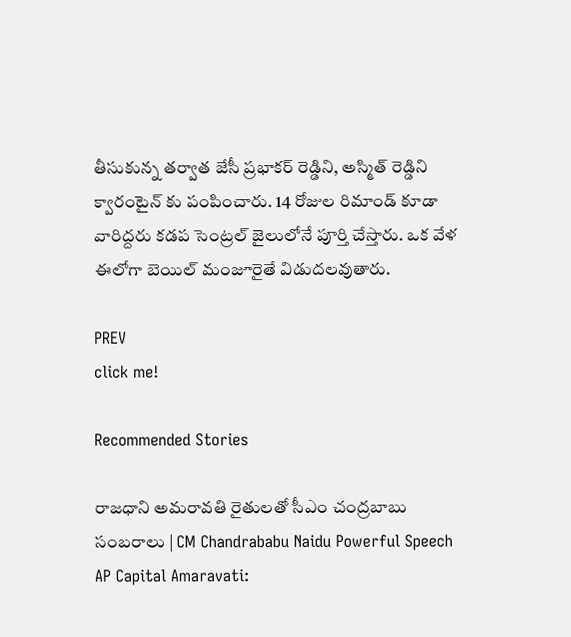తీసుకున్న తర్వాత జేసీ ప్రభాకర్ రెడ్డిని, అస్మిత్ రెడ్డిని క్వారంటైన్ కు పంపించారు. 14 రోజుల రిమాండ్ కూడా వారిద్దరు కడప సెంట్రల్ జైలులోనే పూర్తి చేస్తారు. ఒక వేళ ఈలోగా బెయిల్ మంజూరైతే విడుదలవుతారు.

PREV
click me!

Recommended Stories

రాజధాని అమరావతి రైతులతో సీఎం చంద్రబాబు సంబరాలు | CM Chandrababu Naidu Powerful Speech
AP Capital Amaravati: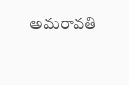అమరావతి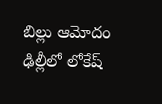బిల్లు ఆమోదం ఢిల్లీలో లోకేష్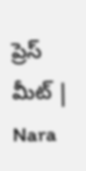ప్రెస్ మీట్ | Nara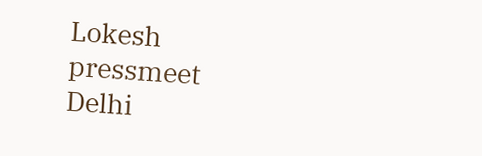Lokesh pressmeet Delhi